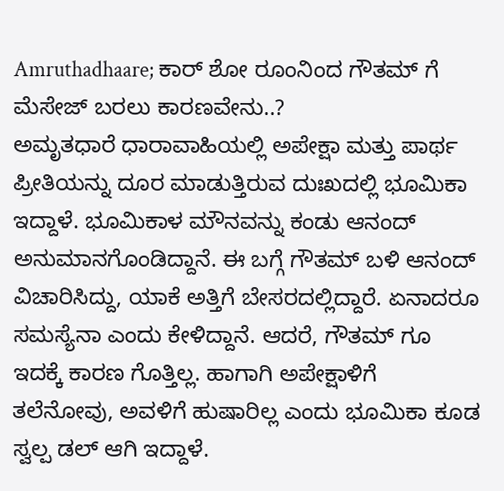Amruthadhaare; ಕಾರ್ ಶೋ ರೂಂನಿಂದ ಗೌತಮ್ ಗೆ ಮೆಸೇಜ್ ಬರಲು ಕಾರಣವೇನು..?
ಅಮೃತಧಾರೆ ಧಾರಾವಾಹಿಯಲ್ಲಿ ಅಪೇಕ್ಷಾ ಮತ್ತು ಪಾರ್ಥ ಪ್ರೀತಿಯನ್ನು ದೂರ ಮಾಡುತ್ತಿರುವ ದುಃಖದಲ್ಲಿ ಭೂಮಿಕಾ ಇದ್ದಾಳೆ. ಭೂಮಿಕಾಳ ಮೌನವನ್ನು ಕಂಡು ಆನಂದ್ ಅನುಮಾನಗೊಂಡಿದ್ದಾನೆ. ಈ ಬಗ್ಗೆ ಗೌತಮ್ ಬಳಿ ಆನಂದ್ ವಿಚಾರಿಸಿದ್ದು, ಯಾಕೆ ಅತ್ತಿಗೆ ಬೇಸರದಲ್ಲಿದ್ದಾರೆ. ಏನಾದರೂ ಸಮಸ್ಯೆನಾ ಎಂದು ಕೇಳಿದ್ದಾನೆ. ಆದರೆ, ಗೌತಮ್ ಗೂ ಇದಕ್ಕೆ ಕಾರಣ ಗೊತ್ತಿಲ್ಲ. ಹಾಗಾಗಿ ಅಪೇಕ್ಷಾಳಿಗೆ ತಲೆನೋವು, ಅವಳಿಗೆ ಹುಷಾರಿಲ್ಲ ಎಂದು ಭೂಮಿಕಾ ಕೂಡ ಸ್ವಲ್ಪ ಡಲ್ ಆಗಿ ಇದ್ದಾಳೆ.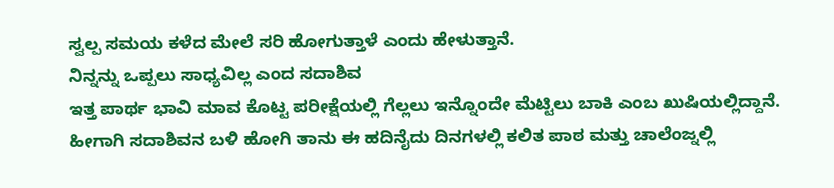ಸ್ವಲ್ಪ ಸಮಯ ಕಳೆದ ಮೇಲೆ ಸರಿ ಹೋಗುತ್ತಾಳೆ ಎಂದು ಹೇಳುತ್ತಾನೆ.
ನಿನ್ನನ್ನು ಒಪ್ಪಲು ಸಾಧ್ಯವಿಲ್ಲ ಎಂದ ಸದಾಶಿವ
ಇತ್ತ ಪಾರ್ಥ ಭಾವಿ ಮಾವ ಕೊಟ್ಟ ಪರೀಕ್ಷೆಯಲ್ಲಿ ಗೆಲ್ಲಲು ಇನ್ನೊಂದೇ ಮೆಟ್ಟಿಲು ಬಾಕಿ ಎಂಬ ಖುಷಿಯಲ್ಲಿದ್ದಾನೆ. ಹೀಗಾಗಿ ಸದಾಶಿವನ ಬಳಿ ಹೋಗಿ ತಾನು ಈ ಹದಿನೈದು ದಿನಗಳಲ್ಲಿ ಕಲಿತ ಪಾಠ ಮತ್ತು ಚಾಲೆಂಜ್ನಲ್ಲಿ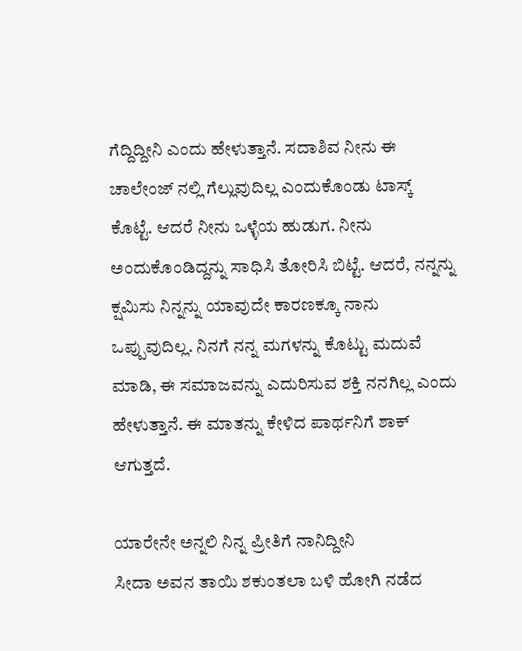ಗೆದ್ದಿದ್ದೀನಿ ಎಂದು ಹೇಳುತ್ತಾನೆ. ಸದಾಶಿವ ನೀನು ಈ ಚಾಲೇಂಜ್ ನಲ್ಲಿ ಗೆಲ್ಲುವುದಿಲ್ಲ ಎಂದುಕೊಂಡು ಟಾಸ್ಕ್ ಕೊಟ್ಟೆ. ಆದರೆ ನೀನು ಒಳ್ಳೆಯ ಹುಡುಗ. ನೀನು ಅಂದುಕೊಂಡಿದ್ದನ್ನು ಸಾಧಿಸಿ ತೋರಿಸಿ ಬಿಟ್ಟೆ. ಆದರೆ, ನನ್ನನ್ನು ಕ್ಷಮಿಸು ನಿನ್ನನ್ನು ಯಾವುದೇ ಕಾರಣಕ್ಕೂ ನಾನು ಒಪ್ಪುವುದಿಲ್ಲ. ನಿನಗೆ ನನ್ನ ಮಗಳನ್ನು ಕೊಟ್ಟು ಮದುವೆ ಮಾಡಿ, ಈ ಸಮಾಜವನ್ನು ಎದುರಿಸುವ ಶಕ್ತಿ ನನಗಿಲ್ಲ ಎಂದು ಹೇಳುತ್ತಾನೆ. ಈ ಮಾತನ್ನು ಕೇಳಿದ ಪಾರ್ಥನಿಗೆ ಶಾಕ್ ಆಗುತ್ತದೆ.

ಯಾರೇನೇ ಅನ್ನಲಿ ನಿನ್ನ ಪ್ರೀತಿಗೆ ನಾನಿದ್ದೀನಿ
ಸೀದಾ ಅವನ ತಾಯಿ ಶಕುಂತಲಾ ಬಳಿ ಹೋಗಿ ನಡೆದ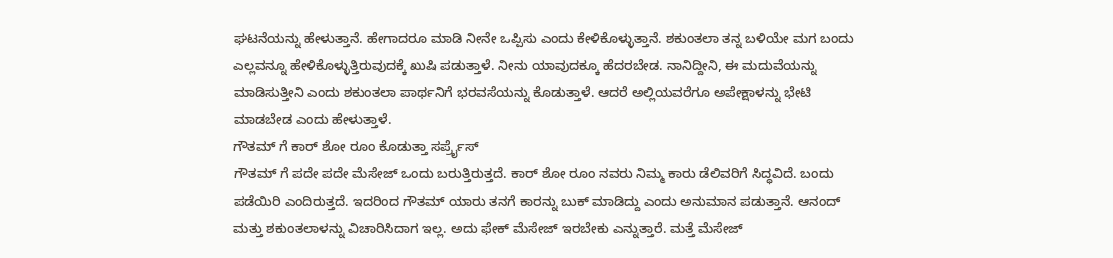ಘಟನೆಯನ್ನು ಹೇಳುತ್ತಾನೆ. ಹೇಗಾದರೂ ಮಾಡಿ ನೀನೇ ಒಪ್ಪಿಸು ಎಂದು ಕೇಳಿಕೊಳ್ಳುತ್ತಾನೆ. ಶಕುಂತಲಾ ತನ್ನ ಬಳಿಯೇ ಮಗ ಬಂದು ಎಲ್ಲವನ್ನೂ ಹೇಳಿಕೊಳ್ಳುತ್ತಿರುವುದಕ್ಕೆ ಖುಷಿ ಪಡುತ್ತಾಳೆ. ನೀನು ಯಾವುದಕ್ಕೂ ಹೆದರಬೇಡ. ನಾನಿದ್ದೀನಿ, ಈ ಮದುವೆಯನ್ನು ಮಾಡಿಸುತ್ತೀನಿ ಎಂದು ಶಕುಂತಲಾ ಪಾರ್ಥನಿಗೆ ಭರವಸೆಯನ್ನು ಕೊಡುತ್ತಾಳೆ. ಆದರೆ ಅಲ್ಲಿಯವರೆಗೂ ಅಪೇಕ್ಷಾಳನ್ನು ಭೇಟಿ ಮಾಡಬೇಡ ಎಂದು ಹೇಳುತ್ತಾಳೆ.
ಗೌತಮ್ ಗೆ ಕಾರ್ ಶೋ ರೂಂ ಕೊಡುತ್ತಾ ಸರ್ಪ್ರೈಸ್
ಗೌತಮ್ ಗೆ ಪದೇ ಪದೇ ಮೆಸೇಜ್ ಒಂದು ಬರುತ್ತಿರುತ್ತದೆ. ಕಾರ್ ಶೋ ರೂಂ ನವರು ನಿಮ್ಮ ಕಾರು ಡೆಲಿವರಿಗೆ ಸಿದ್ಧವಿದೆ. ಬಂದು ಪಡೆಯಿರಿ ಎಂದಿರುತ್ತದೆ. ಇದರಿಂದ ಗೌತಮ್ ಯಾರು ತನಗೆ ಕಾರನ್ನು ಬುಕ್ ಮಾಡಿದ್ದು ಎಂದು ಅನುಮಾನ ಪಡುತ್ತಾನೆ. ಆನಂದ್ ಮತ್ತು ಶಕುಂತಲಾಳನ್ನು ವಿಚಾರಿಸಿದಾಗ ಇಲ್ಲ. ಅದು ಫೇಕ್ ಮೆಸೇಜ್ ಇರಬೇಕು ಎನ್ನುತ್ತಾರೆ. ಮತ್ತೆ ಮೆಸೇಜ್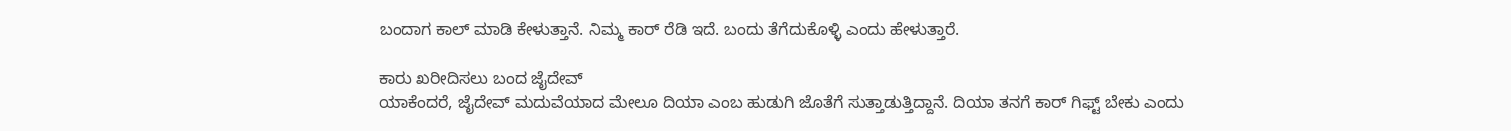ಬಂದಾಗ ಕಾಲ್ ಮಾಡಿ ಕೇಳುತ್ತಾನೆ. ನಿಮ್ಮ ಕಾರ್ ರೆಡಿ ಇದೆ. ಬಂದು ತೆಗೆದುಕೊಳ್ಳಿ ಎಂದು ಹೇಳುತ್ತಾರೆ.

ಕಾರು ಖರೀದಿಸಲು ಬಂದ ಜೈದೇವ್
ಯಾಕೆಂದರೆ, ಜೈದೇವ್ ಮದುವೆಯಾದ ಮೇಲೂ ದಿಯಾ ಎಂಬ ಹುಡುಗಿ ಜೊತೆಗೆ ಸುತ್ತಾಡುತ್ತಿದ್ದಾನೆ. ದಿಯಾ ತನಗೆ ಕಾರ್ ಗಿಫ್ಟ್ ಬೇಕು ಎಂದು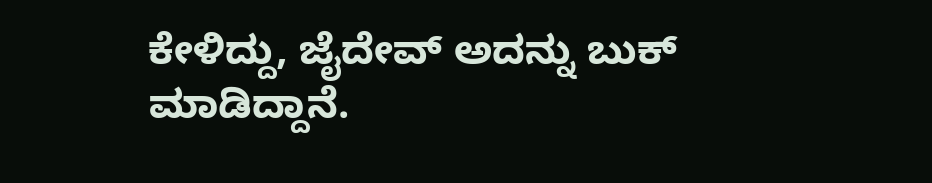ಕೇಳಿದ್ದು, ಜೈದೇವ್ ಅದನ್ನು ಬುಕ್ ಮಾಡಿದ್ದಾನೆ.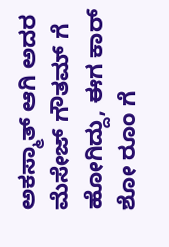ಅಕಸ್ಮಾತ್ ಆಗಿ ಅದರ ಮೆಸೇಜ್ ಗೌತಮ್ ಗೆ ಹೋಗಿದ್ದು, ಈಗ ಕಾರ್ ಶೋ ರೂಂ ಗೆ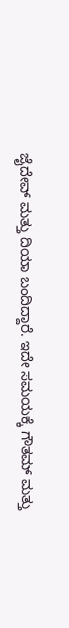ಜೈದೇವ್ ಮತ್ತು ದಿಯಾ ಬಂದಿದ್ದಾರೆ. ಇದೇ ಸಮಯಕ್ಕೆ ಗೌತಮ್ ಮತ್ತು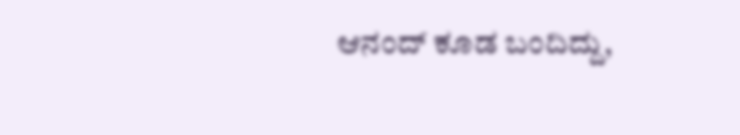ಆನಂದ್ ಕೂಡ ಬಂದಿದ್ದು,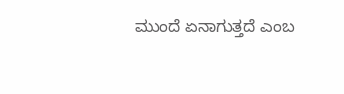ಮುಂದೆ ಏನಾಗುತ್ತದೆ ಎಂಬ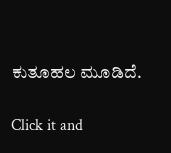ಕುತೂಹಲ ಮೂಡಿದೆ.


Click it and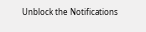Unblock the Notifications